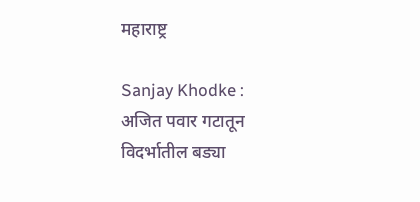महाराष्ट्र

Sanjay Khodke : अजित पवार गटातून विदर्भातील बड्या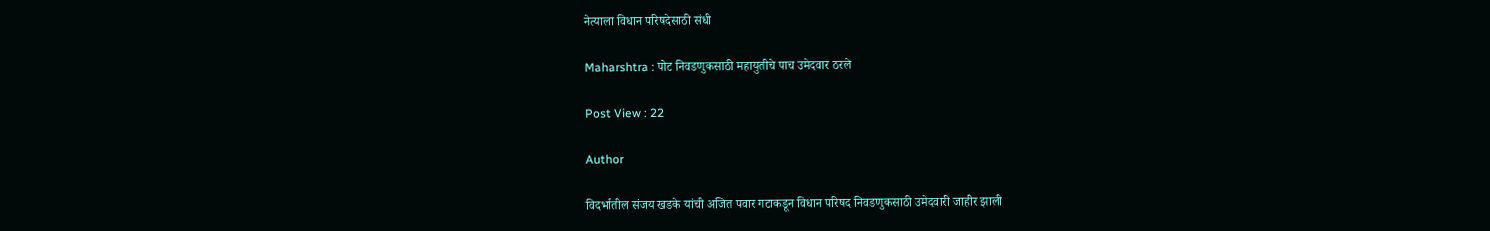नेत्याला विधान परिषदेसाठी संधी

Maharshtra : पोट निवडणुकसाठी महायुतीचे पाच उमेदवार ठरले

Post View : 22

Author

विदर्भातील संजय खडके यांची अजित पवार गटाकडून विधान परिषद निवडणुकसाठी उमेदवारी जाहीर झाली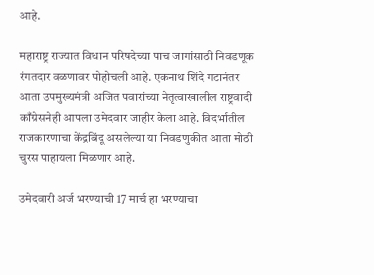आहे.

महाराष्ट्र राज्यात विधान परिषदेच्या पाच जागांसाठी निवडणूक रंगतदार वळणावर पोहोचली आहे. एकनाथ शिंदे गटानंतर आता उपमुख्यमंत्री अजित पवारांच्या नेतृत्वाखालील राष्ट्रवादी काँग्रेसनेही आपला उमेदवार जाहीर केला आहे. विदर्भातील राजकारणाचा केंद्रबिंदू असलेल्या या निवडणुकीत आता मोठी चुरस पाहायला मिळणार आहे.

उमेदवारी अर्ज भरण्याची 17 मार्च हा भरण्याचा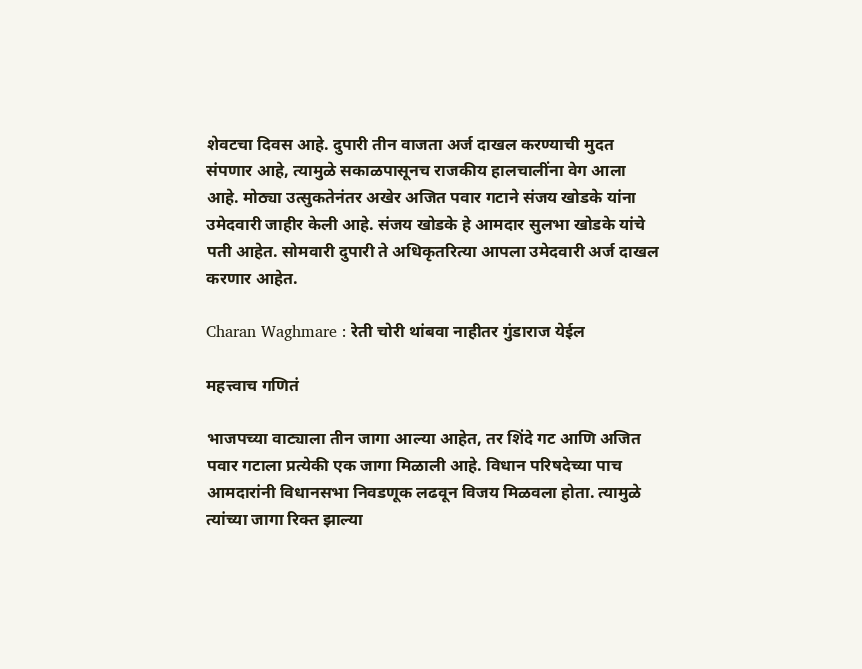शेवटचा दिवस आहे. दुपारी तीन वाजता अर्ज दाखल करण्याची मुदत संपणार आहे, त्यामुळे सकाळपासूनच राजकीय हालचालींना वेग आला आहे. मोठ्या उत्सुकतेनंतर अखेर अजित पवार गटाने संजय खोडके यांना उमेदवारी जाहीर केली आहे. संजय खोडके हे आमदार सुलभा खोडके यांचे पती आहेत. सोमवारी दुपारी ते अधिकृतरित्या आपला उमेदवारी अर्ज दाखल करणार आहेत.

Charan Waghmare : रेती चोरी थांबवा नाहीतर गुंडाराज येईल

महत्त्वाच गणितं

भाजपच्या वाट्याला तीन जागा आल्या आहेत, तर शिंदे गट आणि अजित पवार गटाला प्रत्येकी एक जागा मिळाली आहे. विधान परिषदेच्या पाच आमदारांनी विधानसभा निवडणूक लढवून विजय मिळवला होता. त्यामुळे त्यांच्या जागा रिक्त झाल्या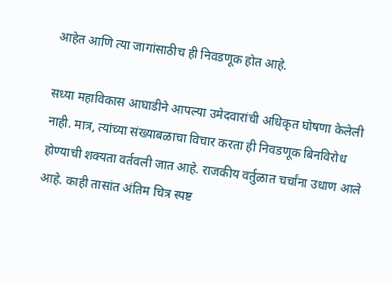आहेत आणि त्या जागांसाठीच ही निवडणूक होत आहे.

सध्या महाविकास आघाडीने आपल्या उमेदवारांची अधिकृत घोषणा केलेली नाही. मात्र, त्यांच्या संख्याबळाचा विचार करता ही निवडणूक बिनविरोध होण्याची शक्यता वर्तवली जात आहे. राजकीय वर्तुळात चर्चांना उधाण आले आहे. काही तासांत अंतिम चित्र स्पष्ट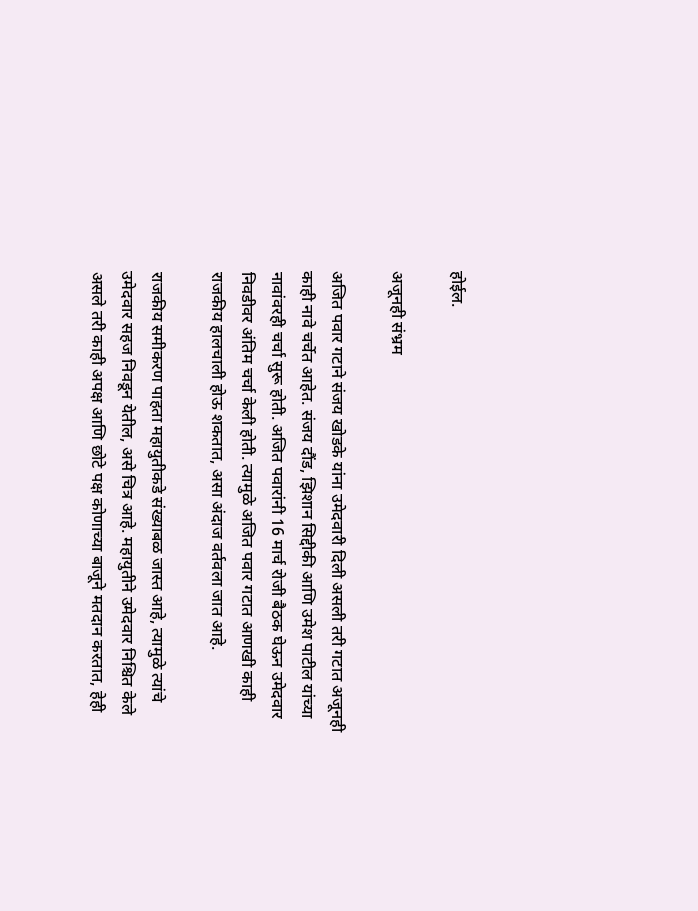होईल.

अजूनही संभ्रम

अजित पवार गटाने संजय खोडके यांना उमेदवारी दिली असली तरी गटात अजूनही काही नावे चर्चेत आहेत. संजय दौंड, झिशान सिद्दीकी आणि उमेश पाटील यांच्या नावांवरही चर्चा सुरू होती. अजित पवारांनी 16 मार्च रोजी बैठक घेऊन उमेदवार निवडीवर अंतिम चर्चा केली होती. त्यामुळे अजित पवार गटात आणखी काही राजकीय हालचाली होऊ शकतात, असा अंदाज वर्तवला जात आहे.

राजकीय समीकरण पाहता महायुतीकडे संख्याबळ जास्त आहे, त्यामुळे त्यांचे उमेदवार सहज निवडून येतील, असे चित्र आहे. महायुतीने उमेदवार निश्चित केले असले तरी काही अपक्ष आणि छोटे पक्ष कोणाच्या बाजूने मतदान करतात, हेही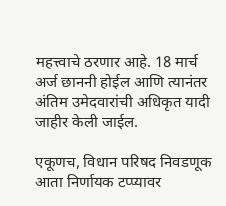महत्त्वाचे ठरणार आहे. 18 मार्च अर्ज छाननी होईल आणि त्यानंतर अंतिम उमेदवारांची अधिकृत यादी जाहीर केली जाईल.

एकूणच, विधान परिषद निवडणूक आता निर्णायक टप्प्यावर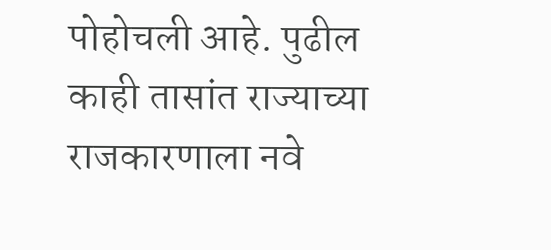पोहोचली आहे. पुढील काही तासांत राज्याच्या राजकारणाला नवे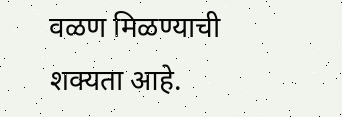वळण मिळण्याची शक्यता आहे.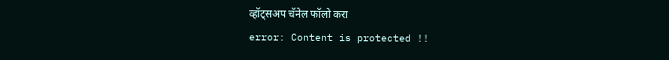व्हॉट्सअप चॅनेल फॉलो करा
error: Content is protected !!